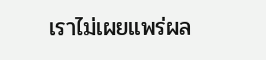เราไม่เผยแพร่ผล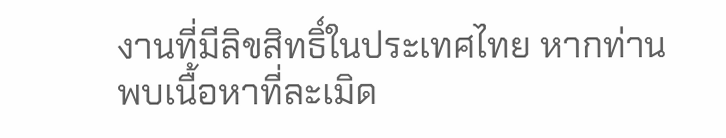งานที่มีลิขสิทธิ์ในประเทศไทย หากท่านพบเนื้อหาที่ละเมิด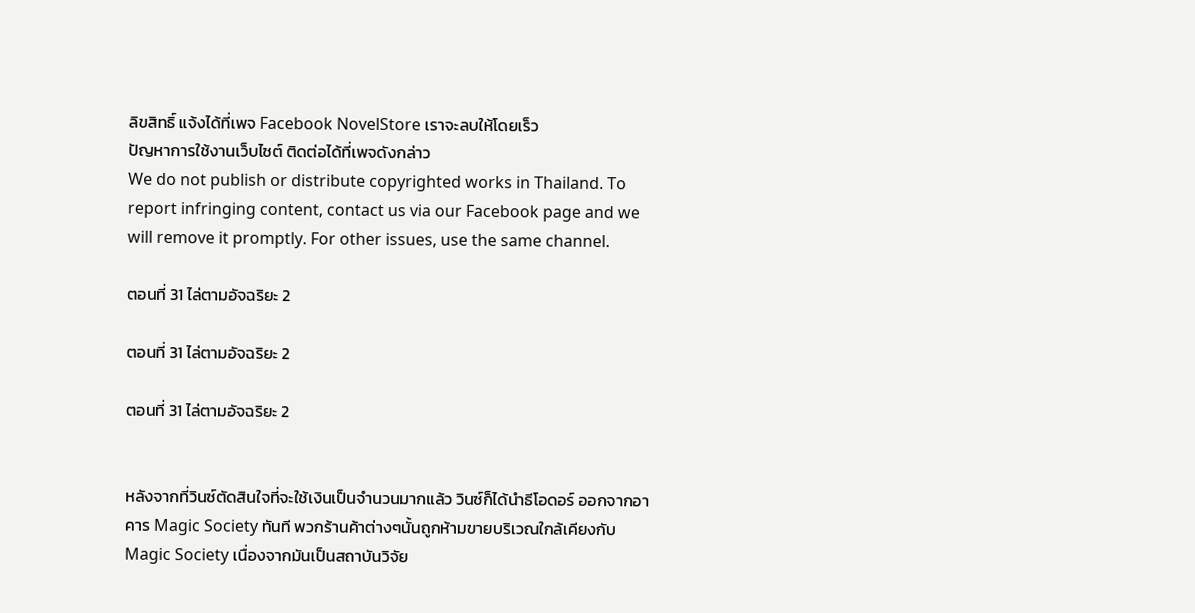ลิขสิทธิ์ แจ้งได้ที่เพจ Facebook NovelStore เราจะลบให้โดยเร็ว
ปัญหาการใช้งานเว็บไซต์ ติดต่อได้ที่เพจดังกล่าว
We do not publish or distribute copyrighted works in Thailand. To report infringing content, contact us via our Facebook page and we will remove it promptly. For other issues, use the same channel.

ตอนที่ 31 ไล่ตามอัจฉริยะ 2

ตอนที่ 31 ไล่ตามอัจฉริยะ 2

ตอนที่ 31 ไล่ตามอัจฉริยะ 2


หลังจากที่วินซ์ตัดสินใจที่จะใช้เงินเป็นจำนวนมากแล้ว วินซ์ก็ได้นำธีโอดอร์ ออกจากอาคาร Magic Society ทันที พวกร้านค้าต่างๆนั้นถูกห้ามขายบริเวณใกล้เคียงกับ Magic Society เนื่องจากมันเป็นสถาบันวิจัย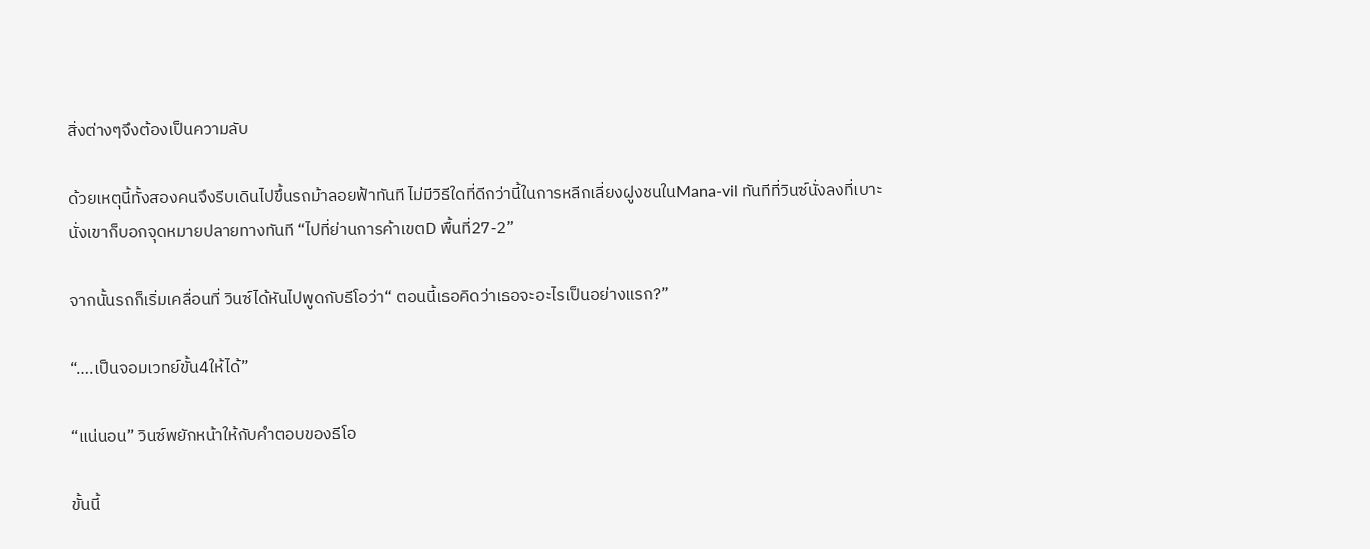สิ่งต่างๆจึงต้องเป็นความลับ

ด้วยเหตุนี้ทั้งสองคนจึงรีบเดินไปขึ้นรถม้าลอยฟ้าทันที ไม่มีวิธีใดที่ดีกว่านี้ในการหลีกเลี่ยงฝูงชนในMana-vil ทันทีที่วินซ์นั่งลงที่เบาะนั่งเขาก็บอกจุดหมายปลายทางทันที “ไปที่ย่านการค้าเขตD พื้นที่27-2”

จากนั้นรถก็เริ่มเคลื่อนที่ วินซ์ได้หันไปพูดกับธีโอว่า“ ตอนนี้เธอคิดว่าเธอจะอะไรเป็นอย่างแรก?”

“….เป็นจอมเวทย์ขั้น4ให้ได้”

“แน่นอน” วินซ์พยักหน้าให้กับคำตอบของธีโอ

ขั้นนี้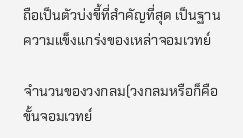ถือเป็นตัวบ่งขี้ที่สำคัญที่สุด เป็นฐานความแข็งแกร่งของเหล่าจอมเวทย์

จำนวนของวงกลม(วงกลมหรือก็คือขั้นจอมเวทย์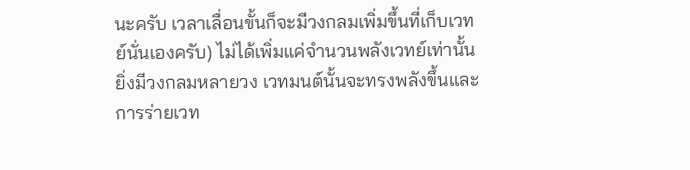นะครับ เวลาเลื่อนขั้นก็จะมีวงกลมเพิ่มขึ้นที่เก็บเวทย์นั่นเองครับ) ไม่ได้เพิ่มแค่จำนวนพลังเวทย์เท่านั้น ยิ่งมีวงกลมหลายวง เวทมนต์นั้นจะทรงพลังขึ้นและการร่ายเวท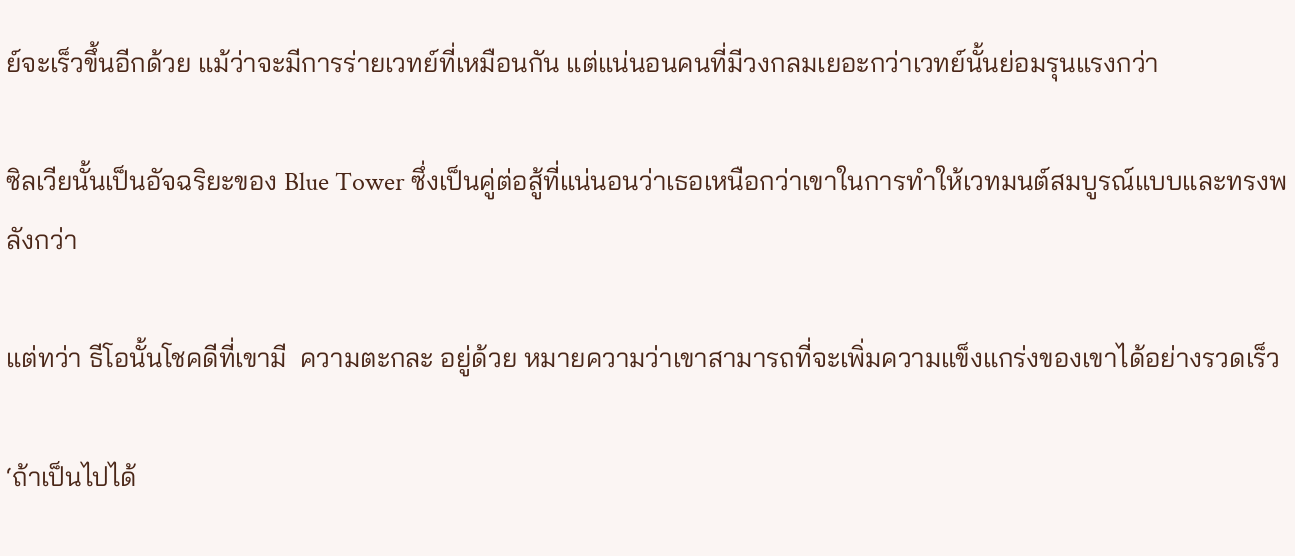ย์จะเร็วขึ้นอีกด้วย แม้ว่าจะมีการร่ายเวทย์ที่เหมือนกัน แต่แน่นอนคนที่มีวงกลมเยอะกว่าเวทย์นั้นย่อมรุนแรงกว่า

ซิลเวียนั้นเป็นอัจฉริยะของ Blue Tower ซึ่งเป็นคู่ต่อสู้ที่แน่นอนว่าเธอเหนือกว่าเขาในการทำให้เวทมนต์สมบูรณ์แบบและทรงพลังกว่า

แต่ทว่า ธีโอนั้นโชคดีที่เขามี  ความตะกละ อยู่ด้วย หมายความว่าเขาสามารถที่จะเพิ่มความแข็งแกร่งของเขาได้อย่างรวดเร็ว

‘ถ้าเป็นไปได้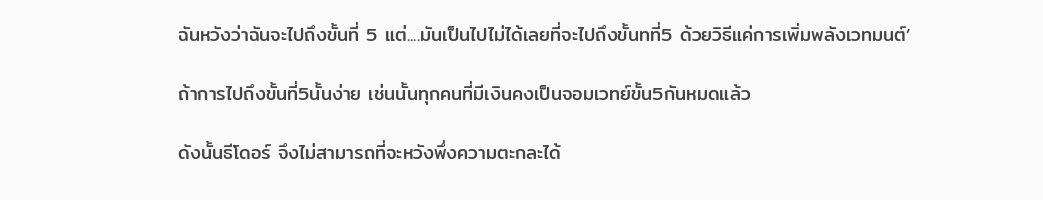ฉันหวังว่าฉันจะไปถึงขั้นที่ 5 แต่....มันเป็นไปไม่ได้เลยที่จะไปถึงขั้นทที่5 ด้วยวิธีแค่การเพิ่มพลังเวทมนต์’

ถ้าการไปถึงขั้นที่5นั้นง่าย เช่นนั้นทุกคนที่มีเงินคงเป็นจอมเวทย์ขั้น5กันหมดแล้ว

ดังนั้นธีโดอร์ จึงไม่สามารถที่จะหวังพึ่งความตะกละได้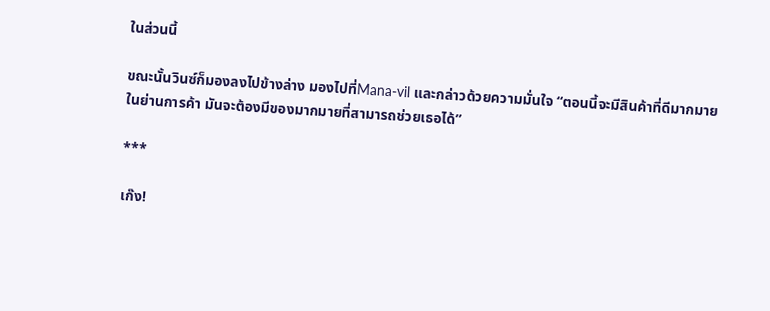ในส่วนนี้

ขณะนั้นวินซ์ก็มองลงไปข้างล่าง มองไปที่Mana-vil และกล่าวด้วยความมั่นใจ “ตอนนี้จะมีสินค้าที่ดีมากมายในย่านการค้า มันจะต้องมีของมากมายที่สามารถช่วยเธอได้”

***

เก๊ง!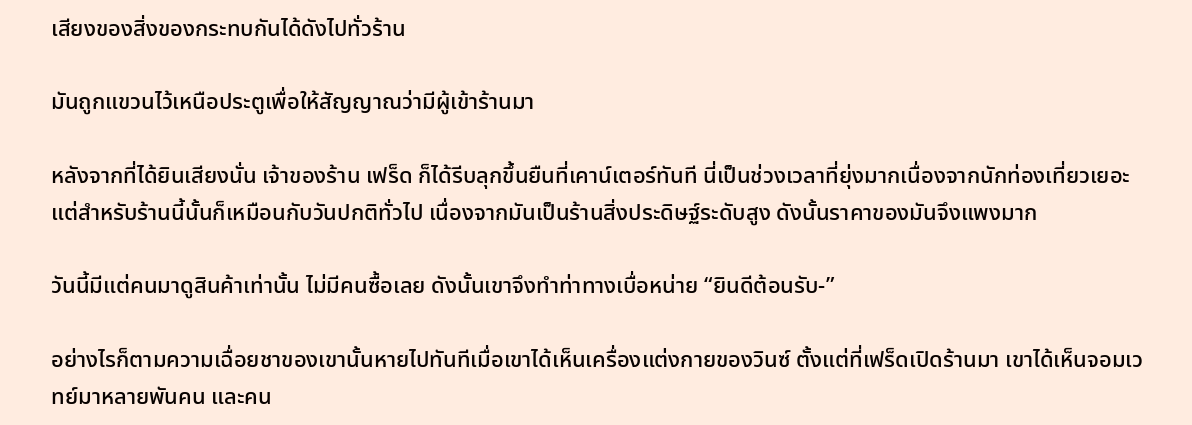เสียงของสิ่งของกระทบกันได้ดังไปทั่วร้าน

มันถูกแขวนไว้เหนือประตูเพื่อให้สัญญาณว่ามีผู้เข้าร้านมา

หลังจากที่ได้ยินเสียงนั่น เจ้าของร้าน เฟร็ด ก็ได้รีบลุกขึ้นยืนที่เคาน์เตอร์ทันที นี่เป็นช่วงเวลาที่ยุ่งมากเนื่องจากนักท่องเที่ยวเยอะ แต่สำหรับร้านนี้นั้นก็เหมือนกับวันปกติทั่วไป เนื่องจากมันเป็นร้านสิ่งประดิษฐ์ระดับสูง ดังนั้นราคาของมันจึงแพงมาก

วันนี้มีแต่คนมาดูสินค้าเท่านั้น ไม่มีคนซื้อเลย ดังนั้นเขาจึงทำท่าทางเบื่อหน่าย “ยินดีต้อนรับ-”

อย่างไรก็ตามความเฉื่อยชาของเขานั้นหายไปทันทีเมื่อเขาได้เห็นเครื่องแต่งกายของวินซ์ ตั้งแต่ที่เฟร็ดเปิดร้านมา เขาได้เห็นจอมเวทย์มาหลายพันคน และคน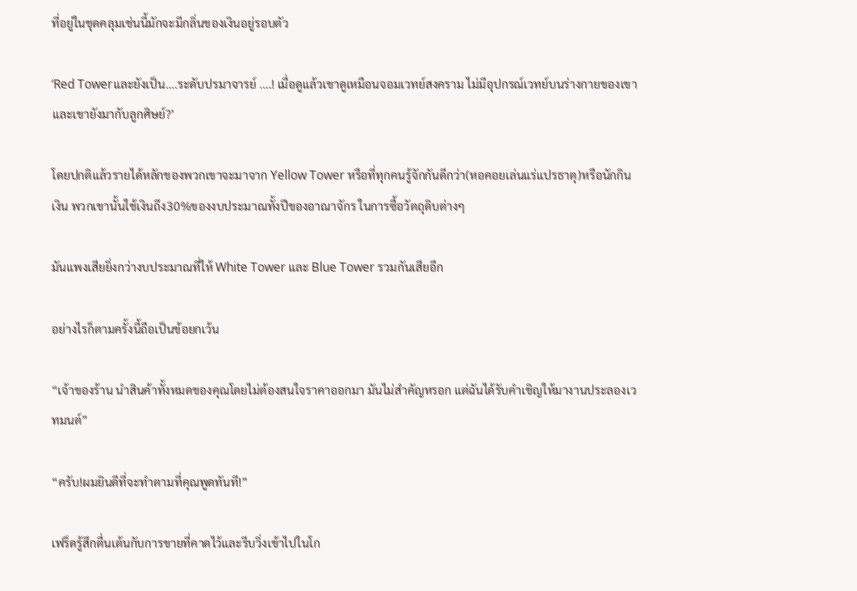ที่อยู่ในชุดคลุมเช่นนี้มักจะมีกลิ่นของเงินอยู่รอบตัว

‘Red Towerและยังเป็น....ระดับปรมาจารย์ ....! เมื่อดูแล้วเขาดูเหมือนจอมเวทย์สงคราม ไม่มีอุปกรณ์เวทย์บนร่างกายของเขาและเขายังมากับลูกศิษย์?’

โดยปกติแล้วรายได้หลักของพวกเขาจะมาจาก Yellow Tower หรือที่ทุกคนรู้จักกันดีกว่า(หอคอยเล่นแร่แปรธาตุ)หรือนักกินเงิน พวกเขานั้นใช้เงินถึง30%ของงบประมาณทั้งปีของอาณาจักร ในการซื้อวัตถุดิบต่างๆ

มันแพงเสียยิ่งกว่างบประมาณที่ให้ White Tower และ Blue Tower รวมกันเสียอีก

อย่างไรก็ตามครั้งนี้ถือเป็นข้อยกเว้น

“เจ้าของร้าน นำสินค้าทั้งหมดของคุณโดยไม่ต้องสนใจราคาออกมา มันไม่สำคัญหรอก แต่ฉันได้รับคำเชิญให้มางานประลองเวทมนต์”

“ครับ!ผมยินดีที่จะทำตามที่คุณพูดทันที!”

เฟร็ดรู้สึกตื่นเต้นกับการขายที่คาดไว้และรีบวิ่งเข้าไปในโก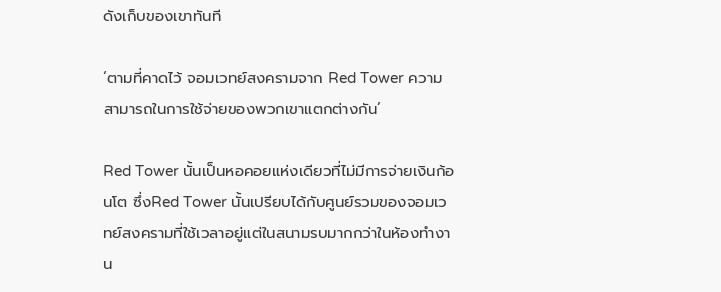ดังเก็บของเขาทันที

‘ตามที่คาดไว้ จอมเวทย์สงครามจาก Red Tower ความสามารถในการใช้จ่ายของพวกเขาแตกต่างกัน’

Red Tower นั้นเป็นหอคอยแห่งเดียวที่ไม่มีการจ่ายเงินก้อนโต ซึ่งRed Tower นั้นเปรียบได้กับศูนย์รวมของจอมเวทย์สงครามที่ใช้เวลาอยู่แต่ในสนามรบมากกว่าในห้องทำงาน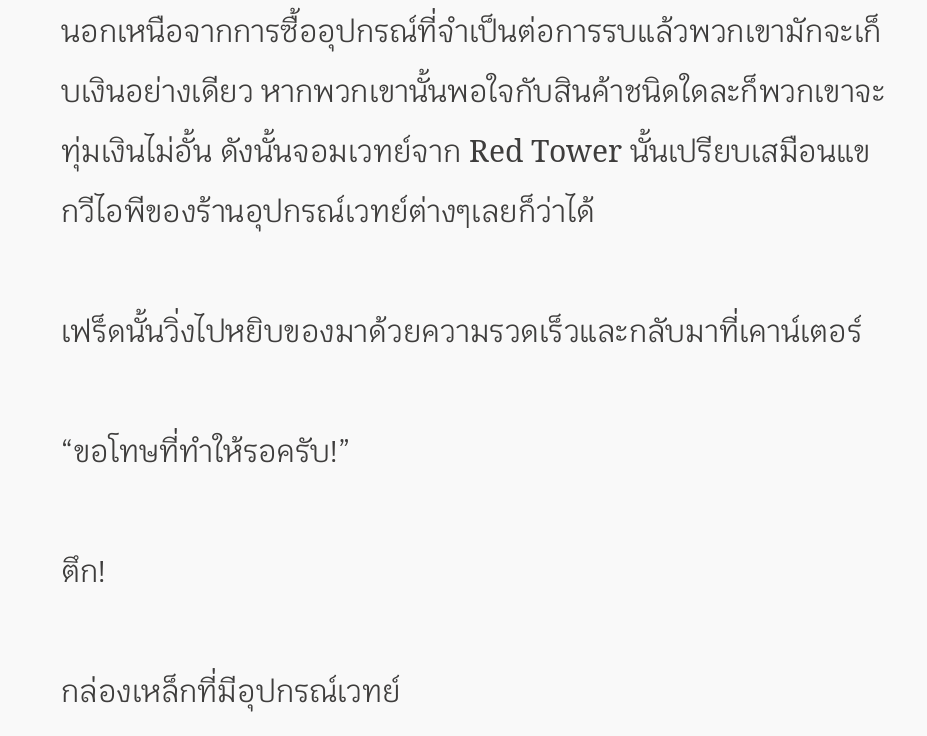นอกเหนือจากการซื้ออุปกรณ์ที่จำเป็นต่อการรบแล้วพวกเขามักจะเก็บเงินอย่างเดียว หากพวกเขานั้นพอใจกับสินค้าชนิดใดละก็พวกเขาจะทุ่มเงินไม่อั้น ดังนั้นจอมเวทย์จาก Red Tower นั้นเปรียบเสมือนแขกวีไอพีของร้านอุปกรณ์เวทย์ต่างๆเลยก็ว่าได้

เฟร็ดนั้นวิ่งไปหยิบของมาด้วยความรวดเร็วและกลับมาที่เคาน์เตอร์

“ขอโทษที่ทำให้รอครับ!”

ตึก!

กล่องเหล็กที่มีอุปกรณ์เวทย์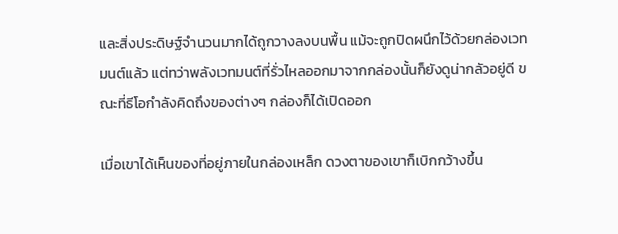และสิ่งประดิษฐ์จำนวนมากได้ถูกวางลงบนพื้น แม้จะถูกปิดผนึกไว้ด้วยกล่องเวทมนต์แล้ว แต่ทว่าพลังเวทมนต์ที่รั่วไหลออกมาจากกล่องนั้นก็ยังดูน่ากลัวอยู่ดี ขณะที่ธีโอกำลังคิดถึงของต่างๆ กล่องก็ได้เปิดออก

เมื่อเขาได้เห็นของที่อยู่ภายในกล่องเหล็ก ดวงตาของเขาก็เบิกกว้างขึ้น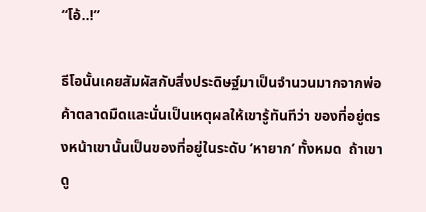“โอ้..!”

ธีโอนั้นเคยสัมผัสกับสิ่งประดิษฐ์มาเป็นจำนวนมากจากพ่อค้าตลาดมืดและนั่นเป็นเหตุผลให้เขารู้ทันทีว่า ของที่อยู่ตรงหน้าเขานั้นเป็นของที่อยู่ในระดับ ‘หายาก’ ทั้งหมด  ถ้าเขาดู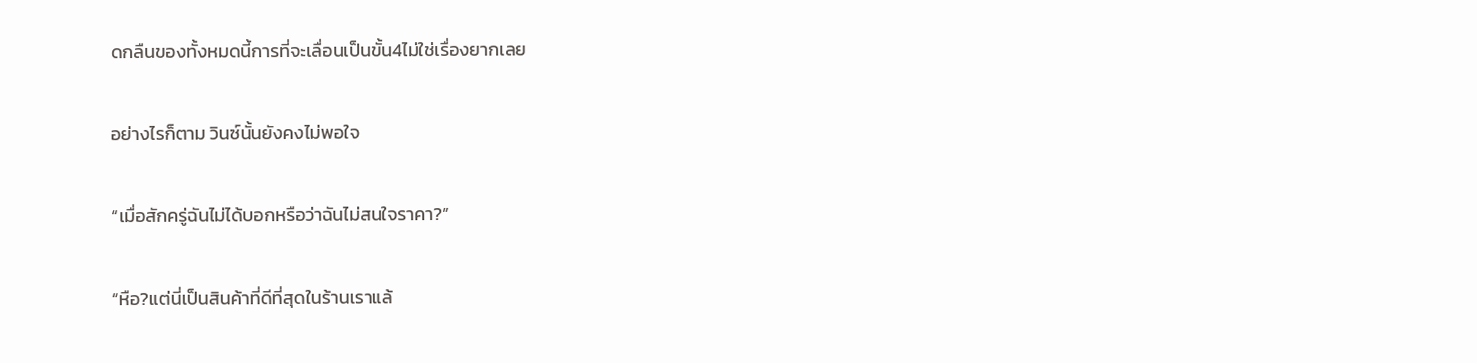ดกลืนของทั้งหมดนี้การที่จะเลื่อนเป็นขั้น4ไม่ใช่เรื่องยากเลย

อย่างไรก็ตาม วินซ์นั้นยังคงไม่พอใจ

“เมื่อสักครู่ฉันไม่ได้บอกหรือว่าฉันไม่สนใจราคา?”

“หือ?แต่นี่เป็นสินค้าที่ดีที่สุดในร้านเราแล้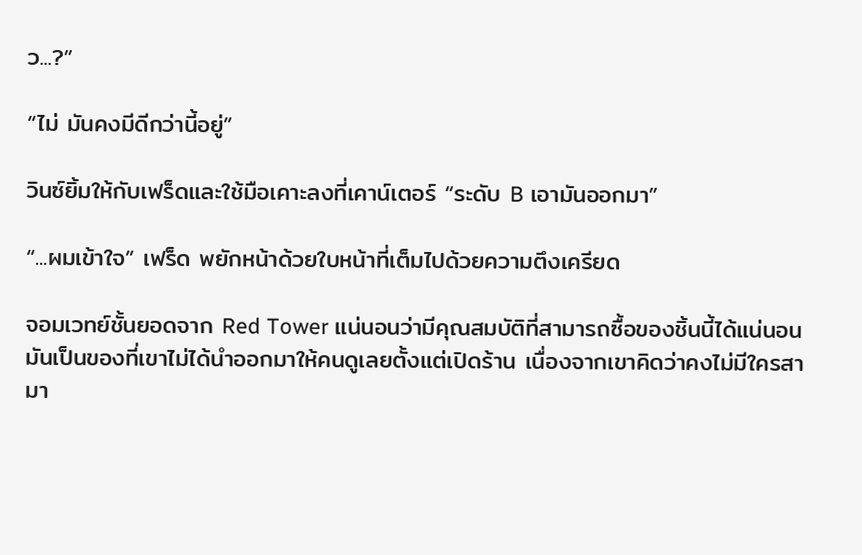ว...?”

“ไม่ มันคงมีดีกว่านี้อยู่”

วินซ์ยิ้มให้กับเฟร็ดและใช้มือเคาะลงที่เคาน์เตอร์ “ระดับ B เอามันออกมา”

“...ผมเข้าใจ” เฟร็ด พยักหน้าด้วยใบหน้าที่เต็มไปด้วยความตึงเครียด

จอมเวทย์ชั้นยอดจาก Red Tower แน่นอนว่ามีคุณสมบัติที่สามารถซื้อของชิ้นนี้ได้แน่นอน มันเป็นของที่เขาไม่ได้นำออกมาให้คนดูเลยตั้งแต่เปิดร้าน เนื่องจากเขาคิดว่าคงไม่มีใครสามา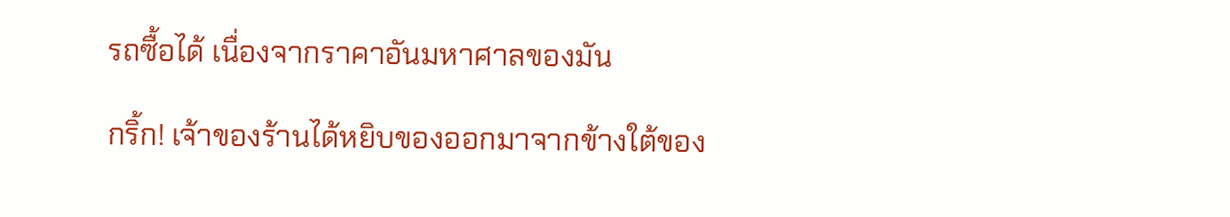รถซื้อได้ เนื่องจากราคาอันมหาศาลของมัน

กริ้ก! เจ้าของร้านได้หยิบของออกมาจากข้างใต้ของ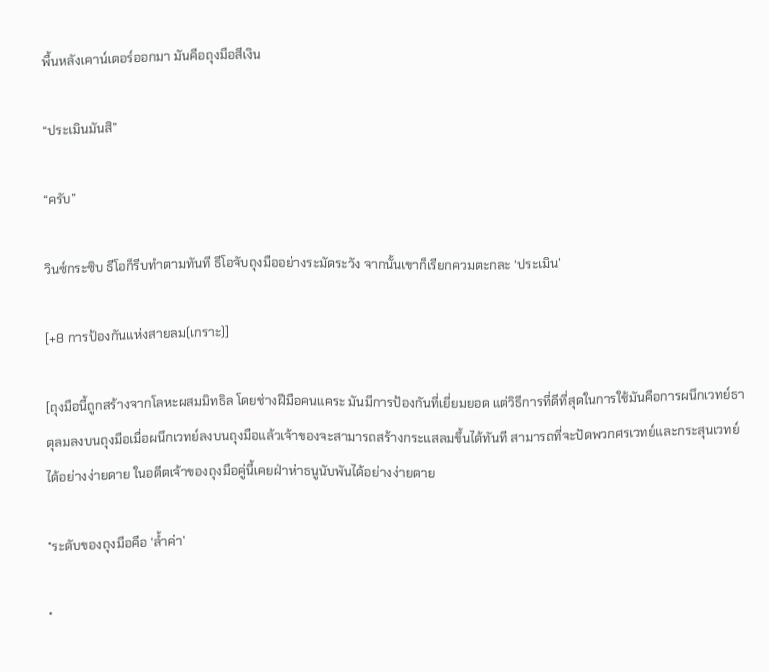พื้นหลังเคาน์เตอร์ออกมา มันคือถุงมือสีเงิน

“ประเมินมันสิ”

“ครับ”

วินซ์กระซิบ ธีโอก็รีบทำตามทันที ธีโอจับถุงมืออย่างระมัดระวัง จากนั้นเขาก็เรียกควมตะกละ ‘ประเมิน’

[+8 การป้องกันแห่งสายลม(เกราะ)]

[ถุงมือนี้ถูกสร้างจากโลหะผสมมิทธิล โดยช่างฝีมือคนแคระ มันมีการป้องกันที่เยี่ยมยอด แต่วิธีการที่ดีที่สุดในการใช้มันคือการผนึกเวทย์ธาตุลมลงบนถุงมือเมื่อผนึกเวทย์ลงบนถุงมือแล้วเจ้าของจะสามารถสร้างกระแสลมขึ้นได้ทันที สามารถที่จะปัดพวกศรเวทย์และกระสุนเวทย์ได้อย่างง่ายดาย ในอดีตเจ้าของถุงมือคู่นี้เคยฝ่าห่าธนูนับพันได้อย่างง่ายดาย

*ระดับของถุงมือคือ ‘ล้ำค่า’

*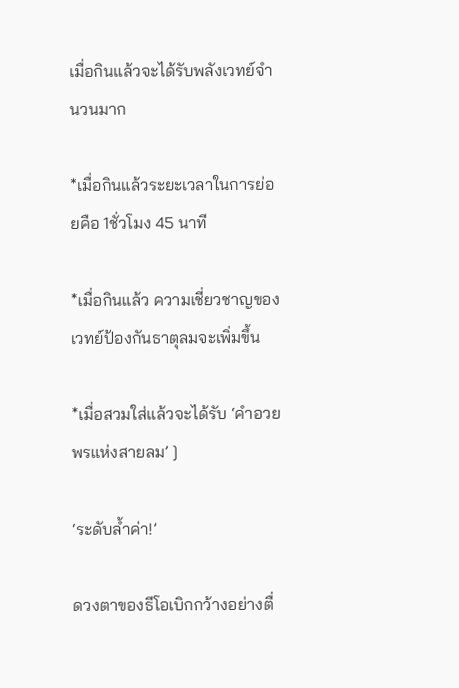เมื่อกินแล้วจะได้รับพลังเวทย์จำนวนมาก

*เมื่อกินแล้วระยะเวลาในการย่อยคือ 1ชั่วโมง 45 นาที

*เมื่อกินแล้ว ความเชี่ยวชาญของเวทย์ป้องกันธาตุลมจะเพิ่มขึ้น

*เมื่อสวมใส่แล้วจะได้รับ ‘คำอวยพรแห่งสายลม’ ]

‘ระดับล้ำค่า!’

ดวงตาของธีโอเบิกกว้างอย่างตื่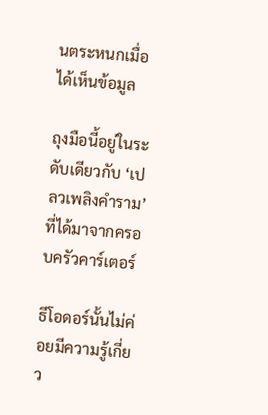นตระหนกเมื่อได้เห็นข้อมูล

ถุงมือนี้อยู่ในระดับเดียวกับ ‘เปลวเพลิงคำราม’ ที่ได้มาจากครอบครัวคาร์เตอร์

ธีโอดอร์นั้นไม่ค่อยมีความรู้เกี่ยว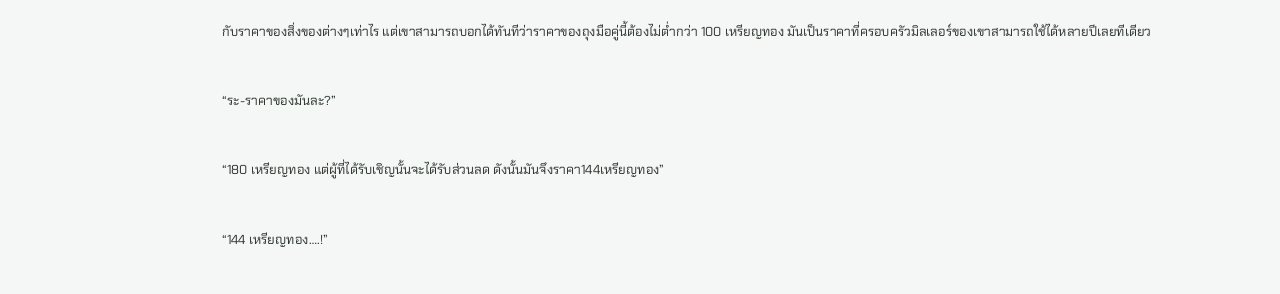กับราคาของสิ่งของต่างๆเท่าไร แต่เขาสามารถบอกได้ทันทีว่าราคาของถุงมือคู่นี้ต้องไม่ต่ำกว่า 100 เหรียญทอง มันเป็นราคาที่ครอบครัวมิลเลอร์ของเขาสามารถใช้ได้หลายปีเลยทีเดียว

“ระ-ราคาของมันละ?”

“180 เหรียญทอง แต่ผู้ที่ได้รับเชิญนั้นจะได้รับส่วนลด ดังนั้นมันจึงราคา144เหรียญทอง”

“144 เหรียญทอง….!”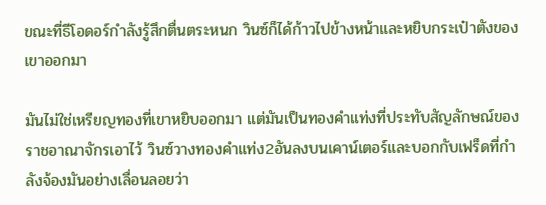ขณะที่ธีโอดอร์กำลังรู้สึกตื่นตระหนก วินซ์ก็ได้ก้าวไปข้างหน้าและหยิบกระเป๋าตังของเขาออกมา

มันไม่ใช่เหรียญทองที่เขาหยิบออกมา แต่มันเป็นทองคำแท่งที่ประทับสัญลักษณ์ของราชอาณาจักรเอาไว้ วินซ์วางทองคำแท่ง2อันลงบนเคาน์เตอร์และบอกกับเฟร็ดที่กำลังจ้องมันอย่างเลื่อนลอยว่า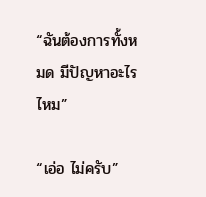“ฉันต้องการทั้งหมด มีปัญหาอะไรไหม”

“เอ่อ ไม่ครับ”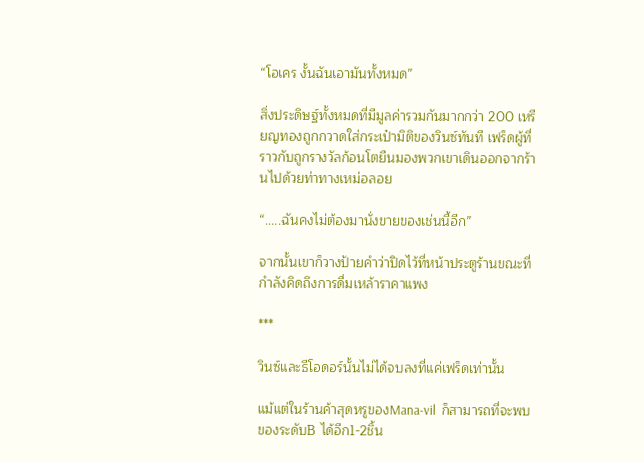“โอเคร งั้นฉันเอามันทั้งหมด”

สิ่งประดิษฐ์ทั้งหมดที่มีมูลค่ารวมกันมากกว่า 200 เหรียญทองถูกกวาดใส่กระเป๋ามิติของวินซ์ทันที เฟร็ดผู้ที่ราวกับถูกรางวัลก้อนโตยืนมองพวกเขาเดินออกจากร้านไปด้วยท่าทางเหม่อลอย

“.....ฉันคงไม่ต้องมานั่งขายของเช่นนี้อีก”

จากนั้นเขาก็วางป้ายคำว่าปิดไว้ที่หน้าประตูร้านขณะที่กำลังคิดถึงการดื่มเหล้าราคาแพง

***

วินซ์และธีโอดอร์นั้นไม่ได้จบลงที่แค่เฟร็ดเท่านั้น

แม้แต่ในร้านค้าสุดหรูของMana-vil  ก็สามารถที่จะพบของระดับB ได้อีก1-2ชิ้น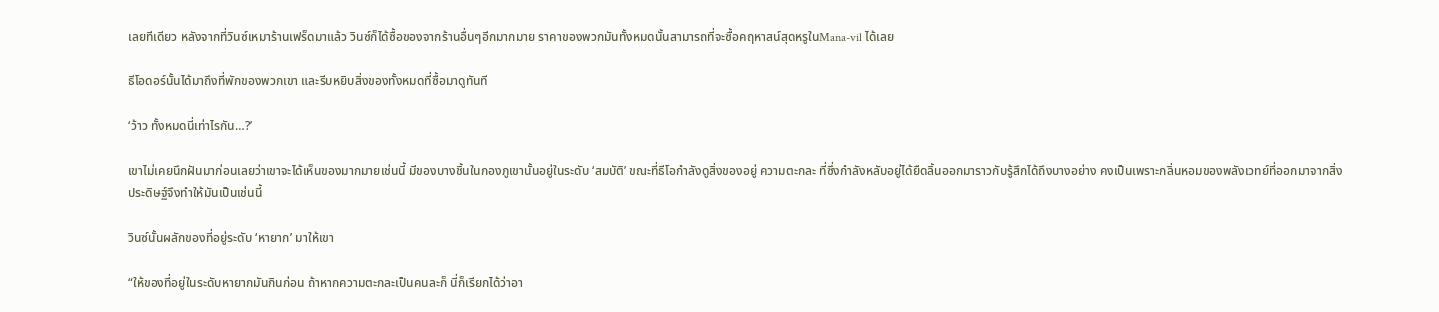เลยทีเดียว หลังจากที่วินซ์เหมาร้านเฟร็ดมาแล้ว วินซ์ก็ได้ซื้อของจากร้านอื่นๆอีกมากมาย ราคาของพวกมันทั้งหมดนั้นสามารถที่จะซื้อคฤหาสน์สุดหรูในMana-vil ได้เลย

ธีโอดอร์นั้นได้มาถึงที่พักของพวกเขา และรีบหยิบสิ่งของทั้งหมดที่ซื้อมาดูทันที

‘ว้าว ทั้งหมดนี่เท่าไรกัน…?’

เขาไม่เคยนึกฝันมาก่อนเลยว่าเขาจะได้เห็นของมากมายเช่นนี้ มีของบางชิ้นในกองภูเขานั้นอยู่ในระดับ ‘สมบัติ’ ขณะที่ธีโอกำลังดูสิ่งของอยู่ ความตะกละ ที่ซึ่งกำลังหลับอยู่ได้ยืดลิ้นออกมาราวกับรู้สึกได้ถึงบางอย่าง คงเป็นเพราะกลิ่นหอมของพลังเวทย์ที่ออกมาจากสิ่งประดิษฐ์จึงทำให้มันเป็นเช่นนี้

วินซ์นั้นผลักของที่อยู่ระดับ ‘หายาก’ มาให้เขา

“ให้ของที่อยู่ในระดับหายากมันกินก่อน ถ้าหากความตะกละเป็นคนละก็ นี่ก็เรียกได้ว่าอา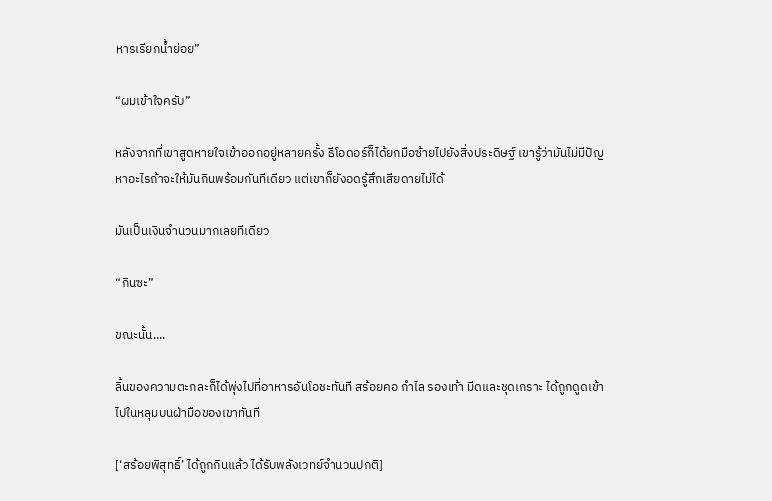หารเรียกน้ำย่อย”

“ผมเข้าใจครับ”

หลังจากที่เขาสูดหายใจเข้าออกอยู่หลายครั้ง ธีโอดอร์ก็ได้ยกมือซ้ายไปยังสิ่งประดิษฐ์ เขารู้ว่ามันไม่มีปัญหาอะไรถ้าจะให้มันกินพร้อมกันทีเดียว แต่เขาก็ยังอดรู้สึกเสียดายไม่ได้

มันเป็นเงินจำนวนมากเลยทีเดียว

“กินซะ”

ขณะนั้น....

ลิ้นของความตะกละก็ได้พุ่งไปที่อาหารอันโอชะทันที สร้อยคอ กำไล รองเท้า มีดและชุดเกราะ ได้ถูกดูดเข้าไปในหลุมบนฝ่ามือของเขาทันที

[‘สร้อยพิสุทธิ์’ ได้ถูกกินแล้ว ได้รับพลังเวทย์จำนวนปกติ]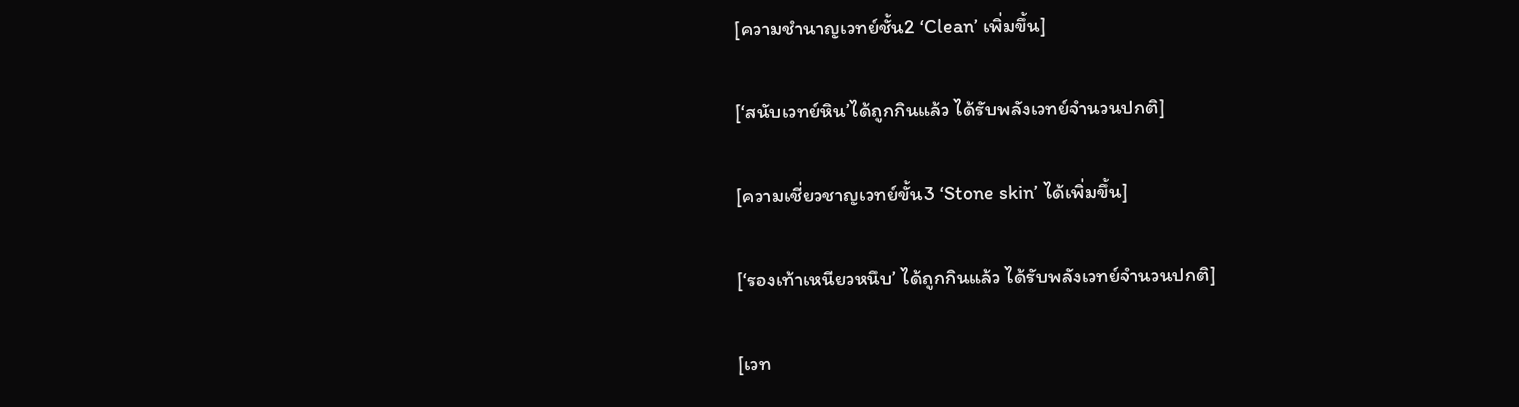[ความชำนาญเวทย์ชั้น2 ‘Clean’ เพิ่มขึ้น]

[‘สนับเวทย์หิน’ได้ถูกกินแล้ว ได้รับพลังเวทย์จำนวนปกติ]

[ความเชี่ยวชาญเวทย์ขั้น3 ‘Stone skin’ ได้เพิ่มขึ้น]

[‘รองเท้าเหนียวหนึบ’ ได้ถูกกินแล้ว ได้รับพลังเวทย์จำนวนปกติ]

[เวท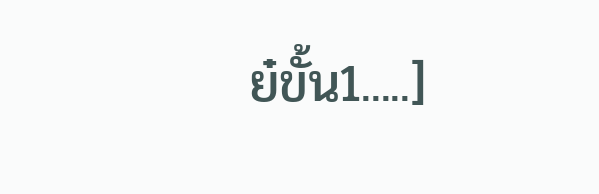ย๋ขั้น1.....]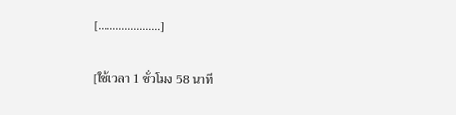[…………………]

[ใช้เวลา 1 ชั่วโมง 58 นาที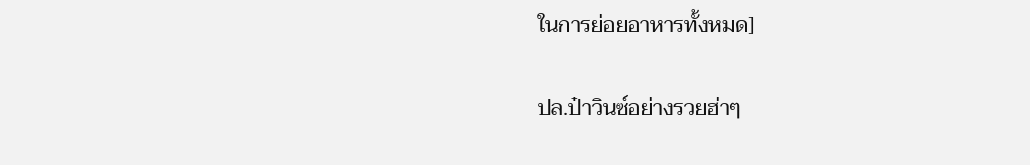ในการย่อยอาหารทั้งหมด]

ปล.ป๋าวินซ์อย่างรวยฮ่าๆ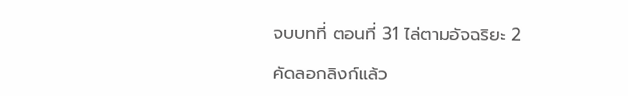จบบทที่ ตอนที่ 31 ไล่ตามอัจฉริยะ 2

คัดลอกลิงก์แล้ว